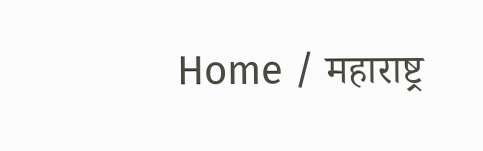Home / महाराष्ट्र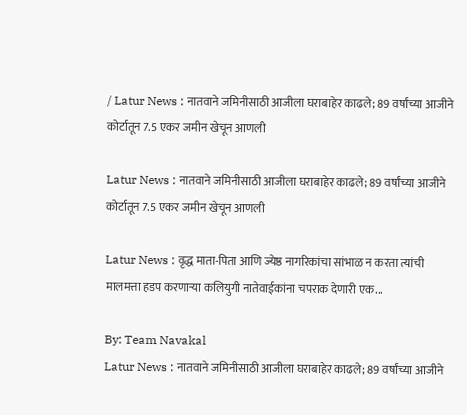/ Latur News : नातवाने जमिनीसाठी आजीला घराबाहेर काढले; 89 वर्षांच्या आजीने कोर्टातून 7.5 एकर जमीन खेचून आणली

Latur News : नातवाने जमिनीसाठी आजीला घराबाहेर काढले; 89 वर्षांच्या आजीने कोर्टातून 7.5 एकर जमीन खेचून आणली

Latur News : वृद्ध माता-पिता आणि ज्येष्ठ नागरिकांचा सांभाळ न करता त्यांची मालमत्ता हडप करणाऱ्या कलियुगी नातेवाईकांना चपराक देणारी एक...

By: Team Navakal
Latur News : नातवाने जमिनीसाठी आजीला घराबाहेर काढले; 89 वर्षांच्या आजीने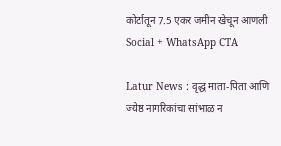कोर्टातून 7.5 एकर जमीन खेचून आणली
Social + WhatsApp CTA

Latur News : वृद्ध माता-पिता आणि ज्येष्ठ नागरिकांचा सांभाळ न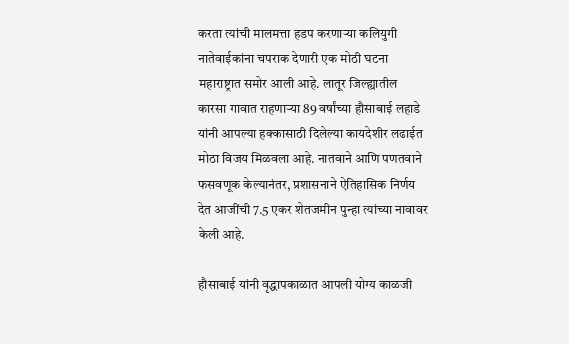करता त्यांची मालमत्ता हडप करणाऱ्या कलियुगी नातेवाईकांना चपराक देणारी एक मोठी घटना महाराष्ट्रात समोर आली आहे. लातूर जिल्ह्यातील कारसा गावात राहणाऱ्या 89 वर्षांच्या हौसाबाई लहाडे यांनी आपल्या हक्कासाठी दिलेल्या कायदेशीर लढाईत मोठा विजय मिळवला आहे. नातवाने आणि पणतवाने फसवणूक केल्यानंतर, प्रशासनाने ऐतिहासिक निर्णय देत आजींची 7.5 एकर शेतजमीन पुन्हा त्यांच्या नावावर केली आहे.

हौसाबाई यांनी वृद्धापकाळात आपली योग्य काळजी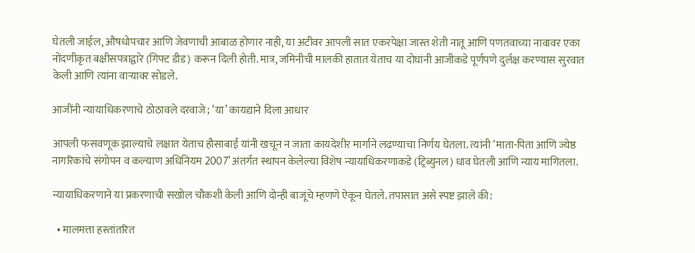घेतली जाईल, औषधोपचार आणि जेवणाची आबाळ होणार नाही, या अटीवर आपली सात एकरपेक्षा जास्त शेती नातू आणि पणतवाच्या नावावर एका नोंदणीकृत बक्षीसपत्राद्वारे (गिफ्ट डीड) करून दिली होती. मात्र, जमिनीची मालकी हातात येताच या दोघांनी आजीकडे पूर्णपणे दुर्लक्ष करण्यास सुरवात केली आणि त्यांना वाऱ्यावर सोडले.

आजींनी न्यायाधिकरणाचे ठोठावले दरवाजे; ‘या’ कायद्याने दिला आधार

आपली फसवणूक झाल्याचे लक्षात येताच हौसाबाई यांनी खचून न जाता कायदेशीर मार्गाने लढण्याचा निर्णय घेतला. त्यांनी ‘माता-पिता आणि ज्येष्ठ नागरिकांचे संगोपन व कल्याण अधिनियम 2007’ अंतर्गत स्थापन केलेल्या विशेष न्यायाधिकरणाकडे (ट्रिब्युनल) धाव घेतली आणि न्याय मागितला.

न्यायाधिकरणाने या प्रकरणाची सखोल चौकशी केली आणि दोन्ही बाजूंचे म्हणणे ऐकून घेतले. तपासात असे स्पष्ट झाले की:

  • मालमत्ता हस्तांतरित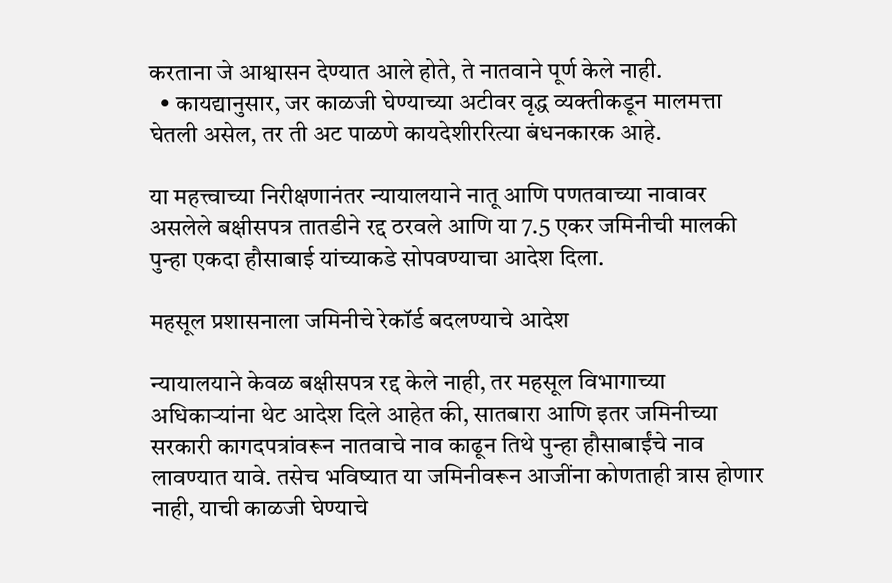करताना जे आश्वासन देण्यात आले होते, ते नातवाने पूर्ण केले नाही.
  • कायद्यानुसार, जर काळजी घेण्याच्या अटीवर वृद्ध व्यक्तीकडून मालमत्ता घेतली असेल, तर ती अट पाळणे कायदेशीररित्या बंधनकारक आहे.

या महत्त्वाच्या निरीक्षणानंतर न्यायालयाने नातू आणि पणतवाच्या नावावर असलेले बक्षीसपत्र तातडीने रद्द ठरवले आणि या 7.5 एकर जमिनीची मालकी पुन्हा एकदा हौसाबाई यांच्याकडे सोपवण्याचा आदेश दिला.

महसूल प्रशासनाला जमिनीचे रेकॉर्ड बदलण्याचे आदेश

न्यायालयाने केवळ बक्षीसपत्र रद्द केले नाही, तर महसूल विभागाच्या अधिकाऱ्यांना थेट आदेश दिले आहेत की, सातबारा आणि इतर जमिनीच्या सरकारी कागदपत्रांवरून नातवाचे नाव काढून तिथे पुन्हा हौसाबाईंचे नाव लावण्यात यावे. तसेच भविष्यात या जमिनीवरून आजींना कोणताही त्रास होणार नाही, याची काळजी घेण्याचे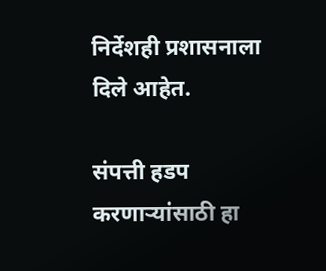निर्देशही प्रशासनाला दिले आहेत.

संपत्ती हडप करणाऱ्यांसाठी हा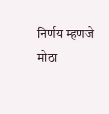निर्णय म्हणजे मोठा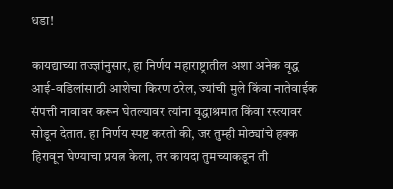धडा!

कायद्याच्या तज्ज्ञांनुसार, हा निर्णय महाराष्ट्रातील अशा अनेक वृद्ध आई-वडिलांसाठी आशेचा किरण ठरेल, ज्यांची मुले किंवा नातेवाईक संपत्ती नावावर करून घेतल्यावर त्यांना वृद्धाश्रमात किंवा रस्त्यावर सोडून देतात. हा निर्णय स्पष्ट करतो की, जर तुम्ही मोठ्यांचे हक्क हिरावून घेण्याचा प्रयत्न केला, तर कायदा तुमच्याकडून ती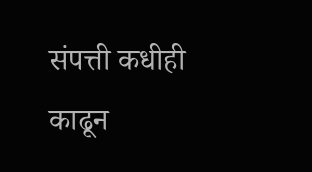संपत्ती कधीही काढून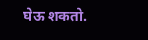घेऊ शकतो.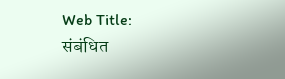Web Title:
संबंधित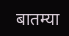बातम्या